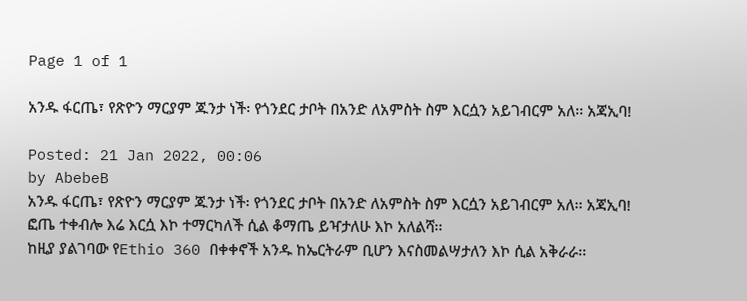Page 1 of 1

አንዱ ፋርጤ፣ የጽዮን ማርያም ጁንታ ነች፡ የጎንደር ታቦት በአንድ ለአምስት ስም እርሷን አይገብርም አለ፡፡ አጃኢባ!

Posted: 21 Jan 2022, 00:06
by AbebeB
አንዱ ፋርጤ፣ የጽዮን ማርያም ጁንታ ነች፡ የጎንደር ታቦት በአንድ ለአምስት ስም እርሷን አይገብርም አለ፡፡ አጃኢባ!
ፎጤ ተቀብሎ እሬ እርሷ እኮ ተማርካለች ሲል ቆማጤ ይዣታለሁ እኮ አለልሻ፡፡
ከዚያ ያልገባው የEthio 360 በቀቀኖች አንዱ ከኤርትራም ቢሆን እናስመልሣታለን እኮ ሲል አቅራራ፡፡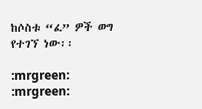ከሶስቱ “ፈ” ዎች ወግ የተገኘ ነው፡፡

:mrgreen: :mrgreen: